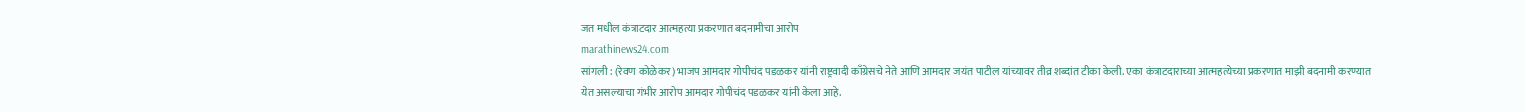जत मधील कंत्राटदार आत्महत्या प्रकरणात बदनामीचा आरोप
marathinews24.com
सांगली : (रेवण कोळेकर) भाजप आमदार गोपीचंद पडळकर यांनी राष्ट्रवादी काँग्रेसचे नेते आणि आमदार जयंत पाटील यांच्यावर तीव्र शब्दांत टीका केली. एका कंत्राटदाराच्या आत्महत्येच्या प्रकरणात माझी बदनामी करण्यात येत असल्याचा गंभीर आरोप आमदार गोपीचंद पडळकर यांनी केला आहे.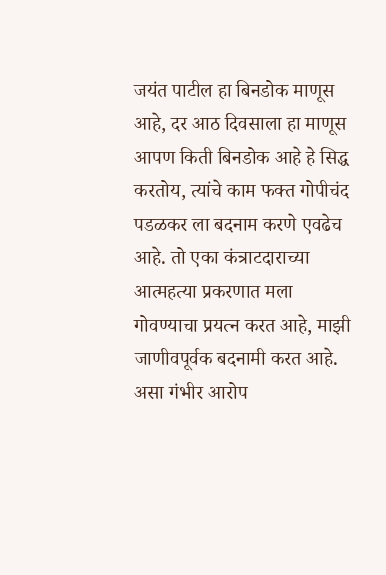जयंत पाटील हा बिनडोक माणूस आहे, दर आठ दिवसाला हा माणूस आपण किती बिनडोक आहे हे सिद्ध करतोय, त्यांचे काम फक्त गोपीचंद पडळकर ला बदनाम करणे एवढेच आहे. तो एका कंत्राटदाराच्या आत्महत्या प्रकरणात मला गोवण्याचा प्रयत्न करत आहे, माझी जाणीवपूर्वक बदनामी करत आहे. असा गंभीर आरोप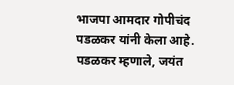भाजपा आमदार गोपीचंद पडळकर यांनी केला आहे.
पडळकर म्हणाले, जयंत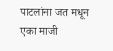पाटलांना जत मधून एका माजी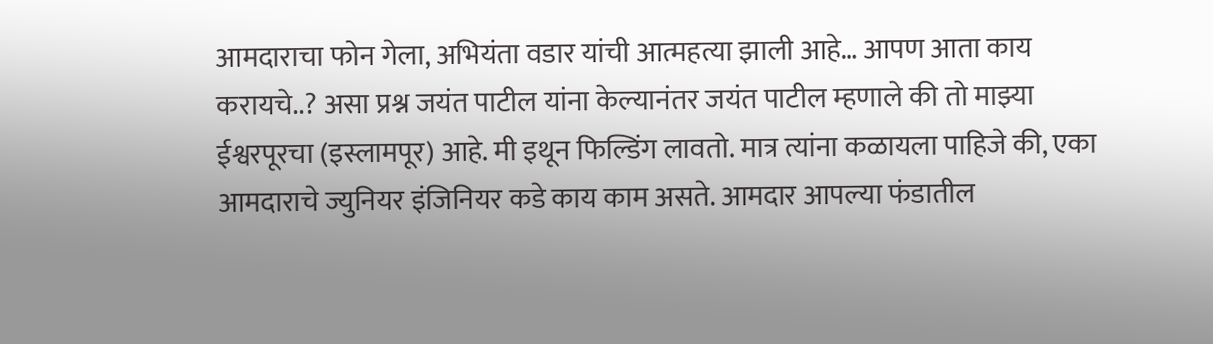आमदाराचा फोन गेला, अभियंता वडार यांची आत्महत्या झाली आहे… आपण आता काय करायचे..? असा प्रश्न जयंत पाटील यांना केल्यानंतर जयंत पाटील म्हणाले की तो माझ्या ईश्वरपूरचा (इस्लामपूर) आहे. मी इथून फिल्डिंग लावतो. मात्र त्यांना कळायला पाहिजे की, एका आमदाराचे ज्युनियर इंजिनियर कडे काय काम असते. आमदार आपल्या फंडातील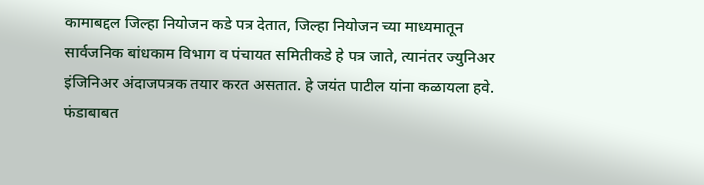कामाबद्दल जिल्हा नियोजन कडे पत्र देतात, जिल्हा नियोजन च्या माध्यमातून सार्वजनिक बांधकाम विभाग व पंचायत समितीकडे हे पत्र जाते, त्यानंतर ज्युनिअर इंजिनिअर अंदाजपत्रक तयार करत असतात. हे जयंत पाटील यांना कळायला हवे. फंडाबाबत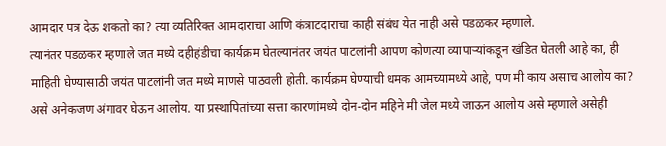आमदार पत्र देऊ शकतो का? त्या व्यतिरिक्त आमदाराचा आणि कंत्राटदाराचा काही संबंध येत नाही असे पडळकर म्हणाले.
त्यानंतर पडळकर म्हणाले जत मध्ये दहीहंडीचा कार्यक्रम घेतल्यानंतर जयंत पाटलांनी आपण कोणत्या व्यापाऱ्यांकडून खंडित घेतली आहे का, ही माहिती घेण्यासाठी जयंत पाटलांनी जत मध्ये माणसे पाठवली होती. कार्यक्रम घेण्याची धमक आमच्यामध्ये आहे, पण मी काय असाच आलोय का? असे अनेकजण अंगावर घेऊन आलोय. या प्रस्थापितांच्या सत्ता कारणांमध्ये दोन-दोन महिने मी जेल मध्ये जाऊन आलोय असे म्हणाले असेही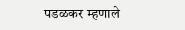पडळकर म्हणाले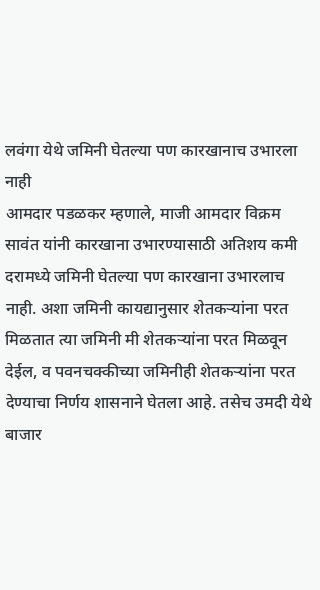लवंगा येथे जमिनी घेतल्या पण कारखानाच उभारला नाही
आमदार पडळकर म्हणाले, माजी आमदार विक्रम सावंत यांनी कारखाना उभारण्यासाठी अतिशय कमी दरामध्ये जमिनी घेतल्या पण कारखाना उभारलाच नाही. अशा जमिनी कायद्यानुसार शेतकऱ्यांना परत मिळतात त्या जमिनी मी शेतकऱ्यांना परत मिळवून देईल, व पवनचक्कीच्या जमिनीही शेतकऱ्यांना परत देण्याचा निर्णय शासनाने घेतला आहे. तसेच उमदी येथे बाजार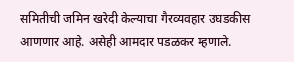समितीची जमिन खरेदी केल्याचा गैरव्यवहार उघडकीस आणणार आहे. असेही आमदार पडळकर म्हणाले.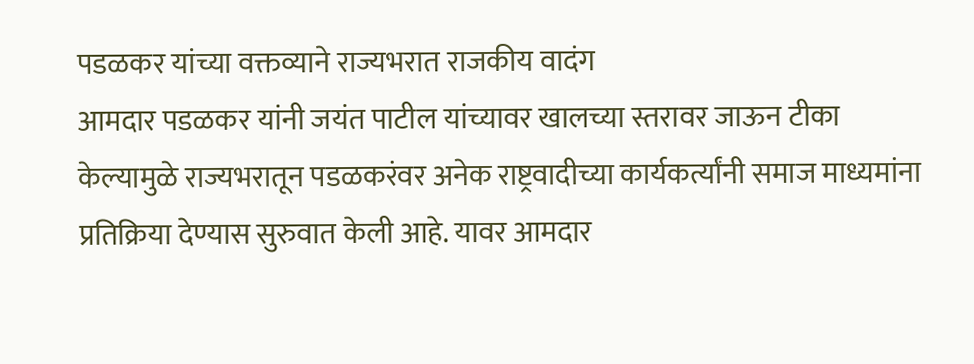पडळकर यांच्या वक्तव्याने राज्यभरात राजकीय वादंग
आमदार पडळकर यांनी जयंत पाटील यांच्यावर खालच्या स्तरावर जाऊन टीका केल्यामुळे राज्यभरातून पडळकरंवर अनेक राष्ट्रवादीच्या कार्यकर्त्यांनी समाज माध्यमांना प्रतिक्रिया देण्यास सुरुवात केली आहे. यावर आमदार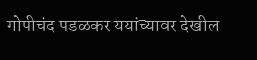गोपीचंद पडळकर ययांच्यावर देखील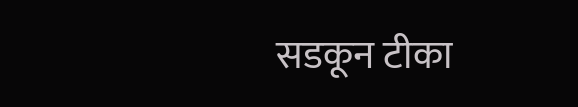सडकून टीका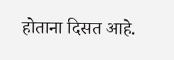होताना दिसत आहे.